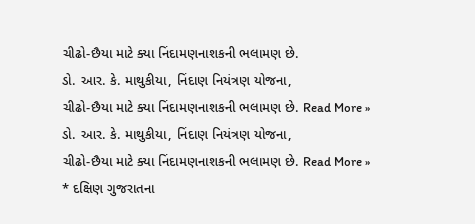ચીઢો-છૈયા માટે ક્યા નિંદામણનાશકની ભલામણ છે.
ડો. આર. કે. માથુકીયા, નિંદાણ નિયંત્રણ યોજના,
ચીઢો-છૈયા માટે ક્યા નિંદામણનાશકની ભલામણ છે. Read More »
ડો. આર. કે. માથુકીયા, નિંદાણ નિયંત્રણ યોજના,
ચીઢો-છૈયા માટે ક્યા નિંદામણનાશકની ભલામણ છે. Read More »
* દક્ષિણ ગુજરાતના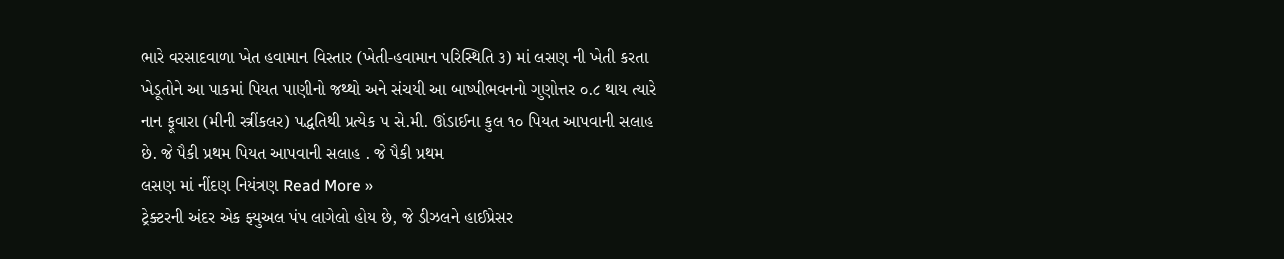ભારે વરસાદવાળા ખેત હવામાન વિસ્તાર (ખેતી-હવામાન પરિસ્થિતિ ૩) માં લસણ ની ખેતી કરતા ખેડૂતોને આ પાકમાં પિયત પાણીનો જથ્થો અને સંચયી આ બાષ્પીભવનનો ગુણોત્તર ૦.૮ થાય ત્યારે નાન ફૂવારા (મીની સ્ત્રીંકલર) પદ્ધતિથી પ્રત્યેક ૫ સે.મી. ઊંડાઈના કુલ ૧૦ પિયત આપવાની સલાહ છે. જે પૈકી પ્રથમ પિયત આપવાની સલાહ . જે પૈકી પ્રથમ
લસણ માં નીંદણ નિયંત્રણ Read More »
ટ્રેક્ટરની અંદર એક ફ્યુઅલ પંપ લાગેલો હોય છે, જે ડીઝલને હાઈપ્રેસર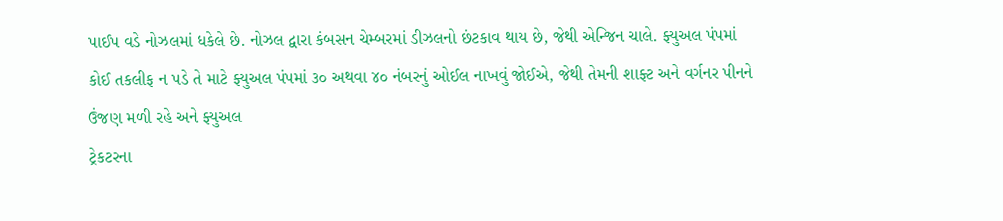પાઈપ વડે નોઝલમાં ધકેલે છે. નોઝલ દ્વારા કંબસન ચેમ્બરમાં ડીઝલનો છંટકાવ થાય છે, જેથી એન્જિન ચાલે. ફ્યુઅલ પંપમાં કોઈ તકલીફ ન પડે તે માટે ફ્યુઅલ પંપમાં ૩૦ અથવા ૪૦ નંબરનું ઓઈલ નાખવું જોઈએ, જેથી તેમની શાફ્ટ અને વર્ગનર પીનને ઉંજણ મળી રહે અને ફ્યુઅલ
ટ્રેકટરના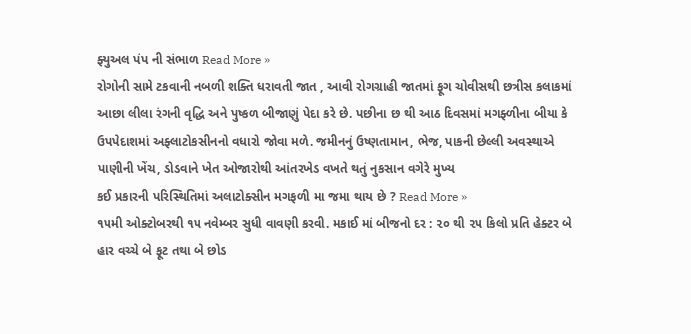ફ્યુઅલ પંપ ની સંભાળ Read More »
રોગોની સામે ટકવાની નબળી શક્તિ ધરાવતી જાત , આવી રોગગ્રાહી જાતમાં ફૂગ ચોવીસથી છત્રીસ કલાકમાં આછા લીલા રંગની વૃદ્ધિ અને પુષ્કળ બીજાણું પેદા કરે છે. પછીના છ થી આઠ દિવસમાં મગફ્ળીના બીયા કે ઉપપેદાશમાં અફ્લાટોકસીનનો વધારો જોવા મળે. જમીનનું ઉષ્ણતામાન, ભેજ, પાકની છેલ્લી અવસ્થાએ પાણીની ખેંચ, ડોડવાને ખેત ઓજારોથી આંતરખેડ વખતે થતું નુકસાન વગેરે મુખ્ય
કઈ પ્રકારની પરિસ્થિતિમાં અલાટોક્સીન મગફળી મા જમા થાય છે ? Read More »
૧૫મી ઓક્ટોબરથી ૧૫ નવેમ્બર સુધી વાવણી કરવી. મકાઈ માં બીજનો દર : ૨૦ થી ૨૫ કિલો પ્રતિ હેક્ટર બે હાર વચ્ચે બે ફૂટ તથા બે છોડ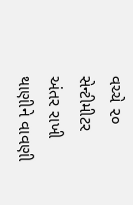વચ્ચે ૨૦ સેન્ટીમીટર અંતર રાખી થાણીને વાવણી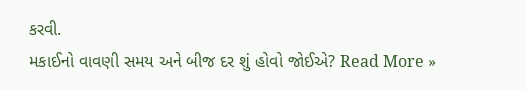કરવી.
મકાઈનો વાવણી સમય અને બીજ દર શું હોવો જોઈએ? Read More »